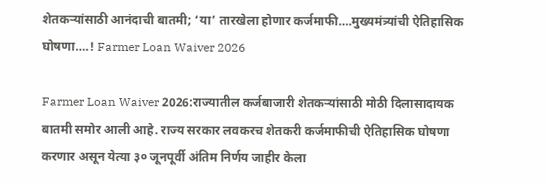शेतकऱ्यांसाठी आनंदाची बातमी; ‘या’ तारखेला होणार कर्जमाफी….मुख्यमंत्र्यांची ऐतिहासिक घोषणा….! Farmer Loan Waiver 2026

Farmer Loan Waiver 2026:राज्यातील कर्जबाजारी शेतकऱ्यांसाठी मोठी दिलासादायक बातमी समोर आली आहे. राज्य सरकार लवकरच शेतकरी कर्जमाफीची ऐतिहासिक घोषणा करणार असून येत्या ३० जूनपूर्वी अंतिम निर्णय जाहीर केला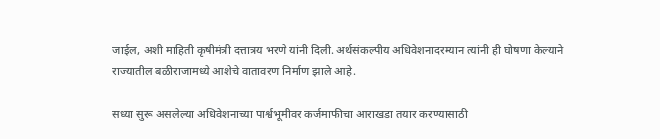जाईल, अशी माहिती कृषीमंत्री दत्तात्रय भरणे यांनी दिली. अर्थसंकल्पीय अधिवेशनादरम्यान त्यांनी ही घोषणा केल्याने राज्यातील बळीराजामध्ये आशेचे वातावरण निर्माण झाले आहे.

सध्या सुरू असलेल्या अधिवेशनाच्या पार्श्वभूमीवर कर्जमाफीचा आराखडा तयार करण्यासाठी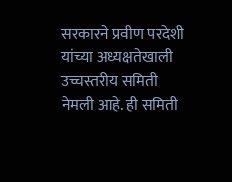सरकारने प्रवीण परदेशी यांच्या अध्यक्षतेखाली उच्चस्तरीय समिती नेमली आहे. ही समिती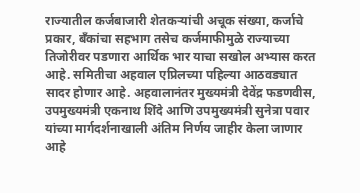राज्यातील कर्जबाजारी शेतकऱ्यांची अचूक संख्या, कर्जाचे प्रकार, बँकांचा सहभाग तसेच कर्जमाफीमुळे राज्याच्या तिजोरीवर पडणारा आर्थिक भार याचा सखोल अभ्यास करत आहे. समितीचा अहवाल एप्रिलच्या पहिल्या आठवड्यात सादर होणार आहे. अहवालानंतर मुख्यमंत्री देवेंद्र फडणवीस, उपमुख्यमंत्री एकनाथ शिंदे आणि उपमुख्यमंत्री सुनेत्रा पवार यांच्या मार्गदर्शनाखाली अंतिम निर्णय जाहीर केला जाणार आहे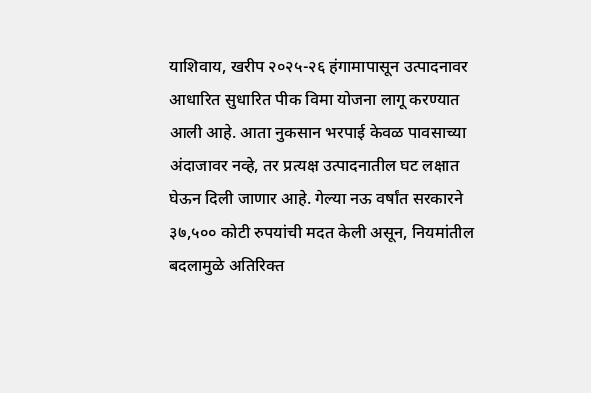याशिवाय, खरीप २०२५-२६ हंगामापासून उत्पादनावर आधारित सुधारित पीक विमा योजना लागू करण्यात आली आहे. आता नुकसान भरपाई केवळ पावसाच्या अंदाजावर नव्हे, तर प्रत्यक्ष उत्पादनातील घट लक्षात घेऊन दिली जाणार आहे. गेल्या नऊ वर्षांत सरकारने ३७,५०० कोटी रुपयांची मदत केली असून, नियमांतील बदलामुळे अतिरिक्त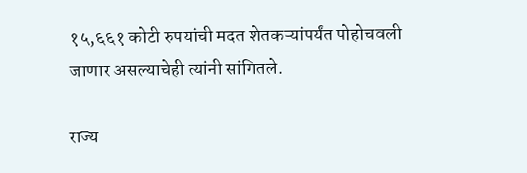१५,६६१ कोटी रुपयांची मदत शेतकऱ्यांपर्यंत पोहोचवली जाणार असल्याचेही त्यांनी सांगितले.

राज्य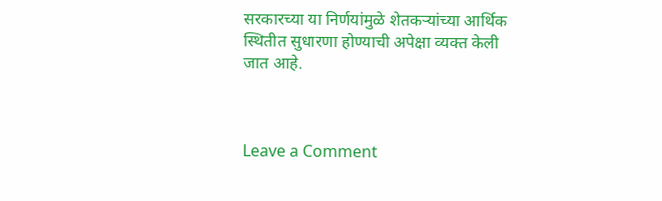सरकारच्या या निर्णयांमुळे शेतकऱ्यांच्या आर्थिक स्थितीत सुधारणा होण्याची अपेक्षा व्यक्त केली जात आहे.



Leave a Comment